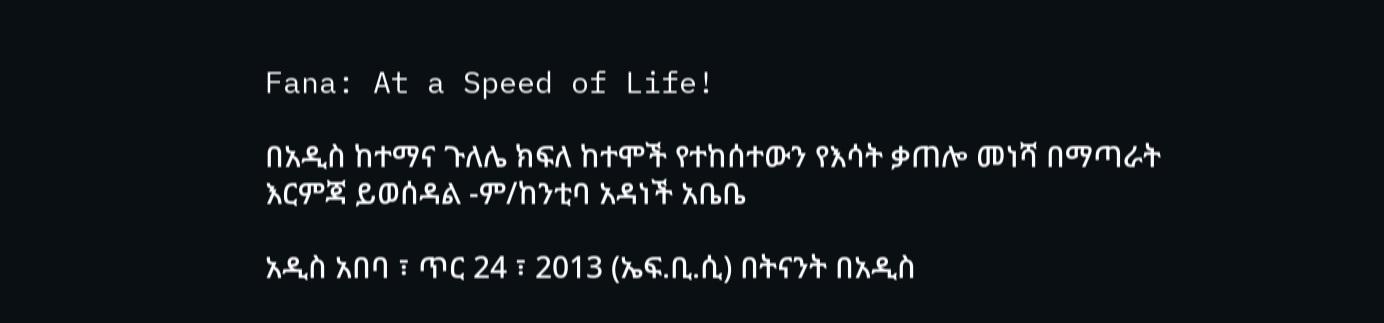Fana: At a Speed of Life!

በአዲስ ከተማና ጉለሌ ክፍለ ከተሞች የተከሰተውን የእሳት ቃጠሎ መነሻ በማጣራት እርምጃ ይወሰዳል -ም/ከንቲባ አዳነች አቤቤ

አዲስ አበባ ፣ ጥር 24 ፣ 2013 (ኤፍ.ቢ.ሲ) በትናንት በአዲስ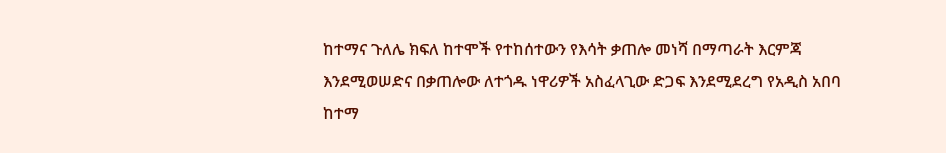ከተማና ጉለሌ ክፍለ ከተሞች የተከሰተውን የእሳት ቃጠሎ መነሻ በማጣራት እርምጃ እንደሚወሠድና በቃጠሎው ለተጎዱ ነዋሪዎች አስፈላጊው ድጋፍ እንደሚደረግ የአዲስ አበባ ከተማ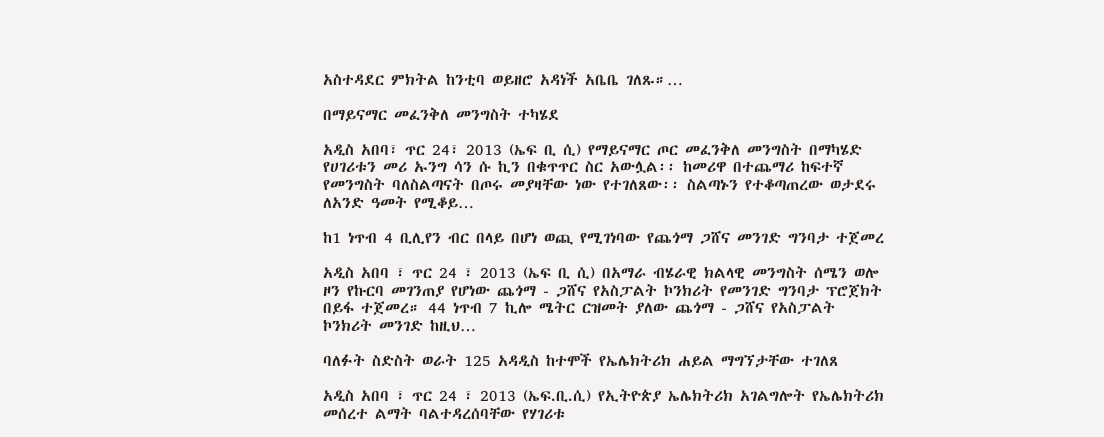አስተዳደር ምክትል ከንቲባ ወይዘሮ አዳነች አቤቤ ገለጹ።…

በማይናማር መፈንቅለ መንግስት ተካሄደ

አዲስ አበባ፣ ጥር 24፣ 2013 (ኤፍ ቢ ሲ) የማይናማር ጦር መፈንቅለ መንግስት በማካሄድ የሀገሪቱን መሪ ኡንግ ሳን ሱ ኪን በቁጥጥር ስር አውሏል፡፡ ከመሪዋ በተጨማሪ ከፍተኛ የመንግስት ባለስልጣናት በጦሩ መያዛቸው ነው የተገለጸው፡፡ ስልጣኑን የተቆጣጠረው ወታደሩ ለአንድ ዓመት የሚቆይ…

ከ1 ነጥብ 4 ቢሊየን ብር በላይ በሆነ ወጪ የሚገነባው የጨጎማ ጋሸና መንገድ ግንባታ ተጀመረ

አዲስ አበባ ፣ ጥር 24 ፣ 2013 (ኤፍ ቢ ሲ) በአማራ ብሄራዊ ክልላዊ መንግስት ሰሜን ወሎ ዞን የኩርባ መገንጠያ የሆነው ጨጎማ - ጋሸና የአስፓልት ኮንክሪት የመንገድ ግንባታ ፕሮጀክት በይፋ ተጀመረ። 44 ነጥብ 7 ኪሎ ሜትር ርዝመት ያለው ጨጎማ - ጋሸና የአስፓልት ኮንክሪት መንገድ ከዚህ…

ባለፉት ስድስት ወራት 125 አዳዲስ ከተሞች የኤሌክትሪክ ሐይል ማግኘታቸው ተገለጸ

አዲስ አበባ ፣ ጥር 24 ፣ 2013 (ኤፍ.ቢ.ሲ) የኢትዮጵያ ኤሌክትሪክ አገልግሎት የኤሌክትሪክ መሰረተ ልማት ባልተዳረሰባቸው የሃገሪቱ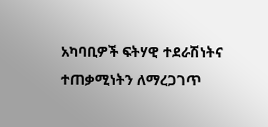አካባቢዎች ፍትሃዊ ተደራሽነትና ተጠቃሚነትን ለማረጋገጥ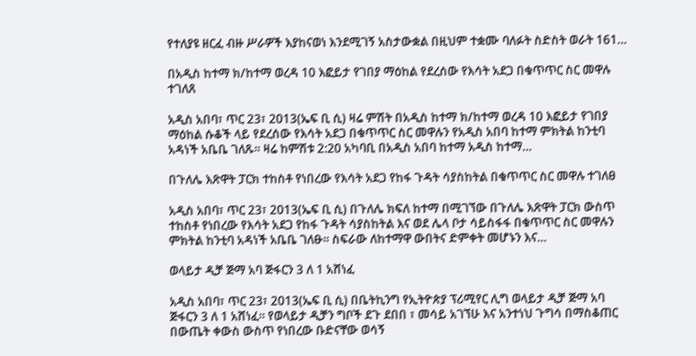የተለያዩ ዘርፈ ብዙ ሥራዎች እያከናወነ እንደሚገኝ አስታውቋል በዚህም ተቋሙ ባለፉት ስድስት ወራት 161…

በአዲስ ከተማ ክ/ከተማ ወረዳ 10 እፎይታ የገበያ ማዕከል የደረሰው የእሳት አደጋ በቁጥጥር ስር መዋሉ ተገለጸ

አዲስ አበባ፣ ጥር 23፣ 2013(ኤፍ ቢ ሲ) ዛሬ ምሽት በአዲስ ከተማ ክ/ከተማ ወረዳ 10 እፎይታ የገበያ ማዕከል ሱቆች ላይ የደረሰው የእሳት አደጋ በቁጥጥር ስር መዋሉን የአዲስ አበባ ከተማ ምክትል ከንቲባ አዳነች አቤቤ ገለጹ። ዛሬ ከምሽቱ 2:20 አካባቢ በአዲስ አበባ ከተማ አዲስ ከተማ…

በጉለሌ እጽዋት ፓርክ ተከስቶ የነበረው የእሳት አደጋ የከፋ ጉዳት ሳያስከትል በቁጥጥር ስር መዋሉ ተገለፀ

አዲስ አበባ፣ ጥር 23፣ 2013(ኤፍ ቢ ሲ) በጉለሌ ክፍለ ከተማ በሚገኘው በጉለሌ እጽዋት ፓርክ ውስጥ ተከስቶ የነበረው የእሳት አደጋ የከፋ ጉዳት ሳያስከትል እና ወደ ሌላ ቦታ ሳይስፋፋ በቁጥጥር ስር መዋሉን ምክትል ከንቲባ አዳነች አቤቤ ገለፁ። ስፍራው ለከተማዋ ውበትና ድምቀት መሆኑን እና…

ወላይታ ዲቻ ጅማ አባ ጅፋርን 3 ለ 1 አሸነፈ

አዲስ አበባ፣ ጥር 23፣ 2013(ኤፍ ቢ ሲ) በቤትኪንግ የኢትዮጵያ ፕሪሚየር ሊግ ወላይታ ዲቻ ጅማ አባ ጅፋርን 3 ለ 1 አሸነፈ። የወላይታ ዲቻን ግቦች ደጉ ደበበ ፣ መሳይ አገኘሁ እና አንተነህ ጉግሳ በማስቆጠር በውጤት ቀውስ ውስጥ የነበረው ቡድናቸው ወሳኝ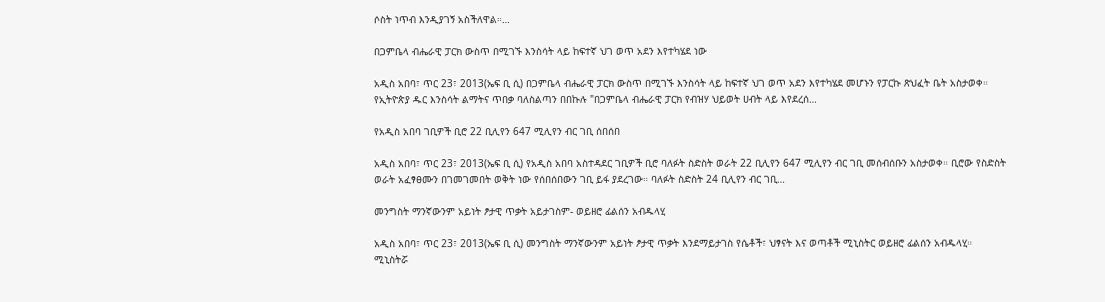ሶስት ነጥብ እንዲያገኝ አስችለዋል።…

በጋምቤላ ብሔራዊ ፓርክ ውስጥ በሚገኙ እንስሳት ላይ ከፍተኛ ህገ ወጥ አደን እየተካሄደ ነው

አዲስ አበባ፣ ጥር 23፣ 2013(ኤፍ ቢ ሲ) በጋምቤላ ብሔራዊ ፓርክ ውስጥ በሚገኙ እንስሳት ላይ ከፍተኛ ህገ ወጥ አደን እየተካሄደ መሆኑን የፓርኩ ጽህፈት ቤት አስታወቀ። የኢትዮጵያ ዱር እንስሳት ልማትና ጥበቃ ባለስልጣን በበኩሉ "በጋምቤላ ብሔራዊ ፓርክ የብዝሃ ህይወት ሀብት ላይ እየደረሰ…

የአዲስ አበባ ገቢዎች ቢሮ 22 ቢሊየን 647 ሚሊየን ብር ገቢ ሰበሰበ

አዲስ አበባ፣ ጥር 23፣ 2013(ኤፍ ቢ ሲ) የአዲስ አበባ አስተዳደር ገቢዎች ቢሮ ባለፉት ስድስት ወራት 22 ቢሊየን 647 ሚሊየን ብር ገቢ መሰብሰቡን አስታወቀ። ቢሮው የስድስት ወራት አፈፃፀሙን በገመገመበት ወቅት ነው የሰበሰበውን ገቢ ይፋ ያደረገው። ባለፉት ስድስት 24 ቢሊየን ብር ገቢ…

መንግስት ማንኛውንም አይነት ፆታዊ ጥቃት አይታገስም- ወይዘሮ ፊልሰን አብዱላሂ

አዲስ አበባ፣ ጥር 23፣ 2013(ኤፍ ቢ ሲ) መንግስት ማንኛውንም አይነት ፆታዊ ጥቃት እንደማይታገስ የሴቶች፣ ህፃናት እና ወጣቶች ሚኒስትር ወይዘሮ ፊልሰን አብዱላሂ። ሚኒስትሯ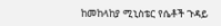ከመከላከያ ሚኒስቴር የሴቶች ጉዳይ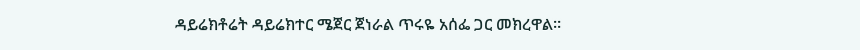ዳይሬክቶሬት ዳይሬክተር ሜጀር ጀነራል ጥሩዬ አሰፌ ጋር መክረዋል።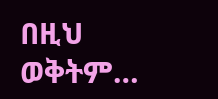በዚህ ወቅትም…